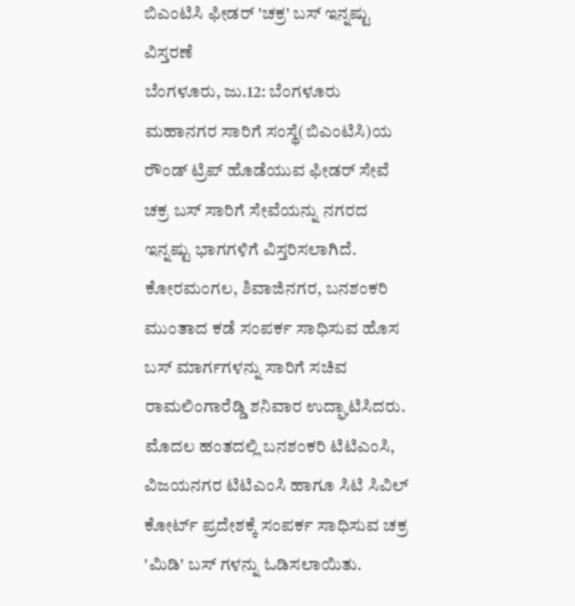ಬಿಎಂಟಿಸಿ ಫೀಡರ್ 'ಚಕ್ರ' ಬಸ್ ಇನ್ನಷ್ಟು ವಿಸ್ತರಣೆ
ಬೆಂಗಳೂರು, ಜು.12: ಬೆಂಗಳೂರು ಮಹಾನಗರ ಸಾರಿಗೆ ಸಂಸ್ಥೆ(ಬಿಎಂಟಿಸಿ)ಯ ರೌಂಡ್ ಟ್ರಿಪ್ ಹೊಡೆಯುವ ಫೀಡರ್ ಸೇವೆ ಚಕ್ರ ಬಸ್ ಸಾರಿಗೆ ಸೇವೆಯನ್ನು ನಗರದ ಇನ್ನಷ್ಟು ಭಾಗಗಳಿಗೆ ವಿಸ್ತರಿಸಲಾಗಿದೆ. ಕೋರಮಂಗಲ, ಶಿವಾಜಿನಗರ, ಬನಶಂಕರಿ ಮುಂತಾದ ಕಡೆ ಸಂಪರ್ಕ ಸಾಧಿಸುವ ಹೊಸ ಬಸ್ ಮಾರ್ಗಗಳನ್ನು ಸಾರಿಗೆ ಸಚಿವ ರಾಮಲಿಂಗಾರೆಡ್ಡಿ ಶನಿವಾರ ಉದ್ಘಾಟಿಸಿದರು.
ಮೊದಲ ಹಂತದಲ್ಲಿ ಬನಶಂಕರಿ ಟಿಟಿಎಂಸಿ, ವಿಜಯನಗರ ಟಿಟಿಎಂಸಿ ಹಾಗೂ ಸಿಟಿ ಸಿವಿಲ್ ಕೋರ್ಟ್ ಪ್ರದೇಶಕ್ಕೆ ಸಂಪರ್ಕ ಸಾಧಿಸುವ ಚಕ್ರ 'ಮಿಡಿ' ಬಸ್ ಗಳನ್ನು ಓಡಿಸಲಾಯಿತು.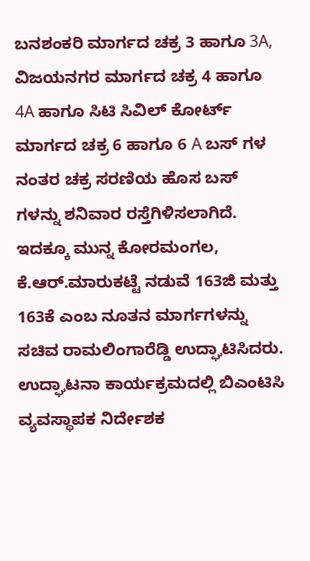ಬನಶಂಕರಿ ಮಾರ್ಗದ ಚಕ್ರ 3 ಹಾಗೂ 3A, ವಿಜಯನಗರ ಮಾರ್ಗದ ಚಕ್ರ 4 ಹಾಗೂ 4A ಹಾಗೂ ಸಿಟಿ ಸಿವಿಲ್ ಕೋರ್ಟ್ ಮಾರ್ಗದ ಚಕ್ರ 6 ಹಾಗೂ 6 A ಬಸ್ ಗಳ ನಂತರ ಚಕ್ರ ಸರಣಿಯ ಹೊಸ ಬಸ್ ಗಳನ್ನು ಶನಿವಾರ ರಸ್ತೆಗಿಳಿಸಲಾಗಿದೆ.
ಇದಕ್ಕೂ ಮುನ್ನ ಕೋರಮಂಗಲ, ಕೆ.ಆರ್.ಮಾರುಕಟ್ಟೆ ನಡುವೆ 163ಜಿ ಮತ್ತು 163ಕೆ ಎಂಬ ನೂತನ ಮಾರ್ಗಗಳನ್ನು ಸಚಿವ ರಾಮಲಿಂಗಾರೆಡ್ಡಿ ಉದ್ಘಾಟಿಸಿದರು. ಉದ್ಘಾಟನಾ ಕಾರ್ಯಕ್ರಮದಲ್ಲಿ ಬಿಎಂಟಿಸಿ ವ್ಯವಸ್ಥಾಪಕ ನಿರ್ದೇಶಕ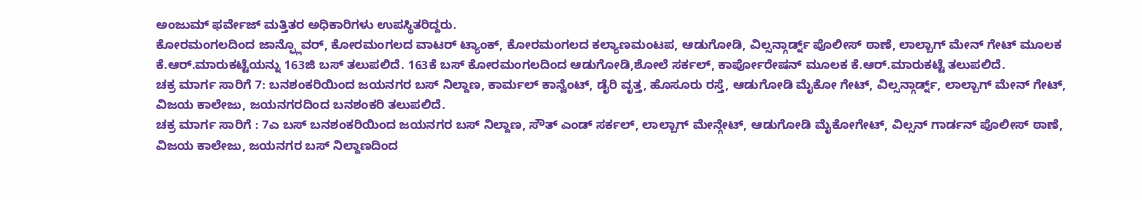ಅಂಜುಮ್ ಫರ್ವೇಜ್ ಮತ್ತಿತರ ಅಧಿಕಾರಿಗಳು ಉಪಸ್ಥಿತರಿದ್ದರು.
ಕೋರಮಂಗಲದಿಂದ ಜಾನ್ಫ್ಲೊವರ್, ಕೋರಮಂಗಲದ ವಾಟರ್ ಟ್ಯಾಂಕ್, ಕೋರಮಂಗಲದ ಕಲ್ಯಾಣಮಂಟಪ, ಆಡುಗೋಡಿ, ವಿಲ್ಸನ್ಗಾರ್ಡ್ನ್ ಪೊಲೀಸ್ ಠಾಣೆ, ಲಾಲ್ಬಾಗ್ ಮೇನ್ ಗೇಟ್ ಮೂಲಕ ಕೆ.ಆರ್.ಮಾರುಕಟ್ಟೆಯನ್ನು 163ಜಿ ಬಸ್ ತಲುಪಲಿದೆ. 163ಕೆ ಬಸ್ ಕೋರಮಂಗಲದಿಂದ ಆಡುಗೋಡಿ,ಶೋಲೆ ಸರ್ಕಲ್, ಕಾರ್ಪೋರೇಷನ್ ಮೂಲಕ ಕೆ.ಆರ್.ಮಾರುಕಟ್ಟೆ ತಲುಪಲಿದೆ.
ಚಕ್ರ ಮಾರ್ಗ ಸಾರಿಗೆ 7: ಬನಶಂಕರಿಯಿಂದ ಜಯನಗರ ಬಸ್ ನಿಲ್ದಾಣ, ಕಾರ್ಮಲ್ ಕಾನ್ವೆಂಟ್, ಡೈರಿ ವೃತ್ತ, ಹೊಸೂರು ರಸ್ತೆ, ಆಡುಗೋಡಿ ಮೈಕೋ ಗೇಟ್, ವಿಲ್ಸನ್ಗಾರ್ಡ್ನ್, ಲಾಲ್ಬಾಗ್ ಮೇನ್ ಗೇಟ್, ವಿಜಯ ಕಾಲೇಜು, ಜಯನಗರದಿಂದ ಬನಶಂಕರಿ ತಲುಪಲಿದೆ.
ಚಕ್ರ ಮಾರ್ಗ ಸಾರಿಗೆ : 7ಎ ಬಸ್ ಬನಶಂಕರಿಯಿಂದ ಜಯನಗರ ಬಸ್ ನಿಲ್ದಾಣ, ಸೌತ್ ಎಂಡ್ ಸರ್ಕಲ್, ಲಾಲ್ಬಾಗ್ ಮೇನ್ಗೇಟ್, ಆಡುಗೋಡಿ ಮೈಕೋಗೇಟ್, ವಿಲ್ಸನ್ ಗಾರ್ಡನ್ ಪೊಲೀಸ್ ಠಾಣೆ, ವಿಜಯ ಕಾಲೇಜು, ಜಯನಗರ ಬಸ್ ನಿಲ್ದಾಣದಿಂದ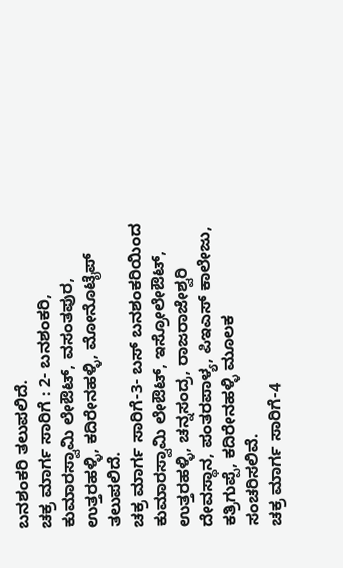ಬನಶಂಕರಿ ತಲುಪಲಿದೆ.
ಚಕ್ರ ಮಾರ್ಗ ಸಾರಿಗೆ : 2- ಬನಶಂಕರಿ, ಕುಮಾರಸ್ವಾಮಿ ಲೇಔಟ್, ವಸಂತಪುರ, ಉತ್ತರಹಳ್ಳಿ, ಕದಿರೇನಹಳ್ಳಿ, ಮೋನೊಟೈಪ್ ತಲುಪಲಿದೆ.
ಚಕ್ರ ಮಾರ್ಗ ಸಾರಿಗೆ-3- ಬಸ್ ಬನಶಂಕರಿಯಿಂದ ಕುಮಾರಸ್ವಾಮಿ ಲೇಔಟ್, ಇಸ್ರೋಲೇಔಟ್, ಉತ್ತರಹಳ್ಳಿ, ಚನ್ನಸಂದ್ರ, ರಾಜರಾಜೇಶ್ವರಿ ದೇವಸ್ಥಾನ, ಪಂತರಪಾಳ್ಯ, ಪಿಇಎಸ್ ಕಾಲೇಜು, ಕತ್ರಿಗುಪ್ಪೆ, ಕದಿರೇನಹಳ್ಳಿ ಮೂಲಕ ಸಂಚರಿಸಲಿವೆ.
ಚಕ್ರ ಮಾರ್ಗ ಸಾರಿಗೆ-4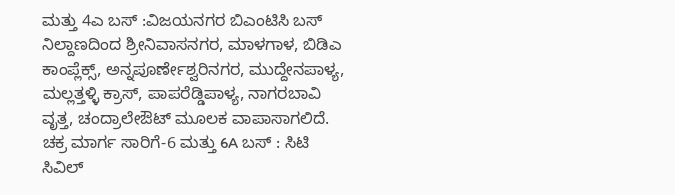ಮತ್ತು 4ಎ ಬಸ್ :ವಿಜಯನಗರ ಬಿಎಂಟಿಸಿ ಬಸ್ ನಿಲ್ದಾಣದಿಂದ ಶ್ರೀನಿವಾಸನಗರ, ಮಾಳಗಾಳ, ಬಿಡಿಎ ಕಾಂಪ್ಲೆಕ್ಸ್, ಅನ್ನಪೂರ್ಣೇಶ್ವರಿನಗರ, ಮುದ್ದೇನಪಾಳ್ಯ, ಮಲ್ಲತ್ತಳ್ಳಿ ಕ್ರಾಸ್, ಪಾಪರೆಡ್ಡಿಪಾಳ್ಯ, ನಾಗರಬಾವಿ ವೃತ್ತ, ಚಂದ್ರಾಲೇಔಟ್ ಮೂಲಕ ವಾಪಾಸಾಗಲಿದೆ.
ಚಕ್ರ ಮಾರ್ಗ ಸಾರಿಗೆ-6 ಮತ್ತು 6A ಬಸ್ : ಸಿಟಿ ಸಿವಿಲ್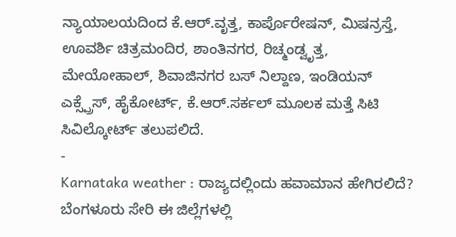ನ್ಯಾಯಾಲಯದಿಂದ ಕೆ.ಆರ್.ವೃತ್ತ, ಕಾರ್ಪೊರೇಷನ್, ಮಿಷನ್ರಸ್ತೆ, ಊವರ್ಶಿ ಚಿತ್ರಮಂದಿರ, ಶಾಂತಿನಗರ, ರಿಚ್ಮಂಡ್ವೃತ್ತ, ಮೇಯೋಹಾಲ್, ಶಿವಾಜಿನಗರ ಬಸ್ ನಿಲ್ದಾಣ, ಇಂಡಿಯನ್ ಎಕ್ಸ್ಪ್ರೆಸ್, ಹೈಕೋರ್ಟ್, ಕೆ.ಆರ್.ಸರ್ಕಲ್ ಮೂಲಕ ಮತ್ತೆ ಸಿಟಿ ಸಿವಿಲ್ಕೋರ್ಟ್ ತಲುಪಲಿದೆ.
-
Karnataka weather : ರಾಜ್ಯದಲ್ಲಿಂದು ಹವಾಮಾನ ಹೇಗಿರಲಿದೆ? ಬೆಂಗಳೂರು ಸೇರಿ ಈ ಜಿಲ್ಲೆಗಳಲ್ಲಿ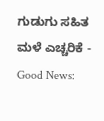ಗುಡುಗು ಸಹಿತ ಮಳೆ ಎಚ್ಚರಿಕೆ -
Good News: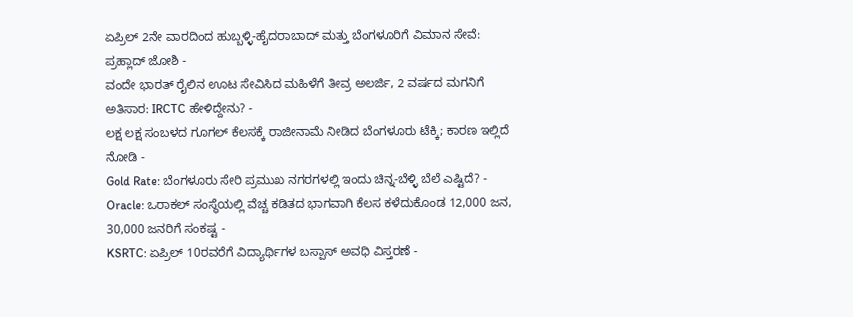ಏಪ್ರಿಲ್ 2ನೇ ವಾರದಿಂದ ಹುಬ್ಬಳ್ಳಿ-ಹೈದರಾಬಾದ್ ಮತ್ತು ಬೆಂಗಳೂರಿಗೆ ವಿಮಾನ ಸೇವೆ: ಪ್ರಹ್ಲಾದ್ ಜೋಶಿ -
ವಂದೇ ಭಾರತ್ ರೈಲಿನ ಊಟ ಸೇವಿಸಿದ ಮಹಿಳೆಗೆ ತೀವ್ರ ಅಲರ್ಜಿ, 2 ವರ್ಷದ ಮಗನಿಗೆ ಅತಿಸಾರ: IRCTC ಹೇಳಿದ್ದೇನು? -
ಲಕ್ಷ ಲಕ್ಷ ಸಂಬಳದ ಗೂಗಲ್ ಕೆಲಸಕ್ಕೆ ರಾಜೀನಾಮೆ ನೀಡಿದ ಬೆಂಗಳೂರು ಟೆಕ್ಕಿ; ಕಾರಣ ಇಲ್ಲಿದೆ ನೋಡಿ -
Gold Rate: ಬೆಂಗಳೂರು ಸೇರಿ ಪ್ರಮುಖ ನಗರಗಳಲ್ಲಿ ಇಂದು ಚಿನ್ನ-ಬೆಳ್ಳಿ ಬೆಲೆ ಎಷ್ಟಿದೆ? -
Oracle: ಒರಾಕಲ್ ಸಂಸ್ಥೆಯಲ್ಲಿ ವೆಚ್ಚ ಕಡಿತದ ಭಾಗವಾಗಿ ಕೆಲಸ ಕಳೆದುಕೊಂಡ 12,000 ಜನ, 30,000 ಜನರಿಗೆ ಸಂಕಷ್ಟ -
KSRTC: ಏಪ್ರಿಲ್ 10ರವರೆಗೆ ವಿದ್ಯಾರ್ಥಿಗಳ ಬಸ್ಪಾಸ್ ಅವಧಿ ವಿಸ್ತರಣೆ -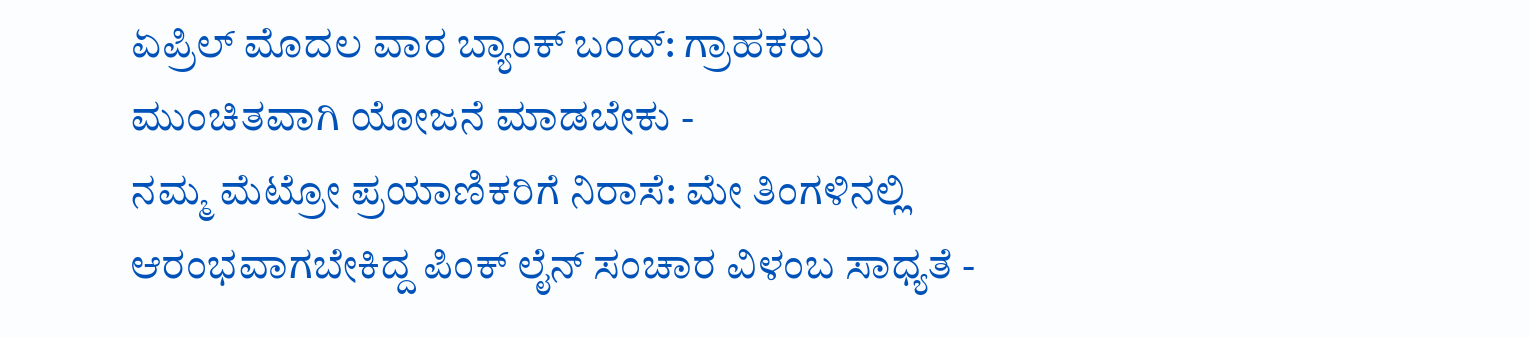ಏಪ್ರಿಲ್ ಮೊದಲ ವಾರ ಬ್ಯಾಂಕ್ ಬಂದ್: ಗ್ರಾಹಕರು ಮುಂಚಿತವಾಗಿ ಯೋಜನೆ ಮಾಡಬೇಕು -
ನಮ್ಮ ಮೆಟ್ರೋ ಪ್ರಯಾಣಿಕರಿಗೆ ನಿರಾಸೆ: ಮೇ ತಿಂಗಳಿನಲ್ಲಿ ಆರಂಭವಾಗಬೇಕಿದ್ದ ಪಿಂಕ್ ಲೈನ್ ಸಂಚಾರ ವಿಳಂಬ ಸಾಧ್ಯತೆ -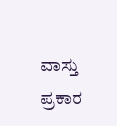ವಾಸ್ತು ಪ್ರಕಾರ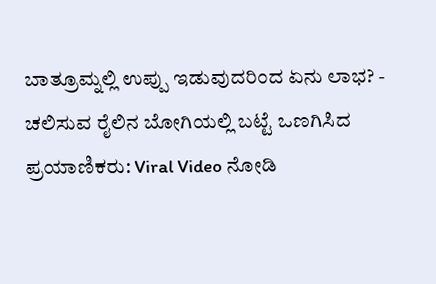ಬಾತ್ರೂಮ್ನಲ್ಲಿ ಉಪ್ಪು ಇಡುವುದರಿಂದ ಏನು ಲಾಭ? -
ಚಲಿಸುವ ರೈಲಿನ ಬೋಗಿಯಲ್ಲಿ ಬಟ್ಟೆ ಒಣಗಿಸಿದ ಪ್ರಯಾಣಿಕರು: Viral Video ನೋಡಿ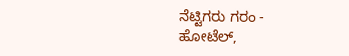ನೆಟ್ಟಿಗರು ಗರಂ -
ಹೋಟೆಲ್,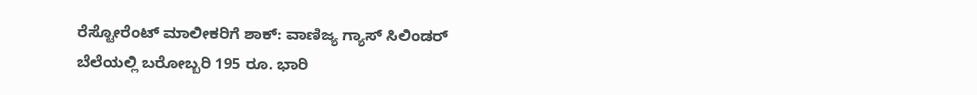ರೆಸ್ಟೋರೆಂಟ್ ಮಾಲೀಕರಿಗೆ ಶಾಕ್: ವಾಣಿಜ್ಯ ಗ್ಯಾಸ್ ಸಿಲಿಂಡರ್ ಬೆಲೆಯಲ್ಲಿ ಬರೋಬ್ಬರಿ 195 ರೂ. ಭಾರಿ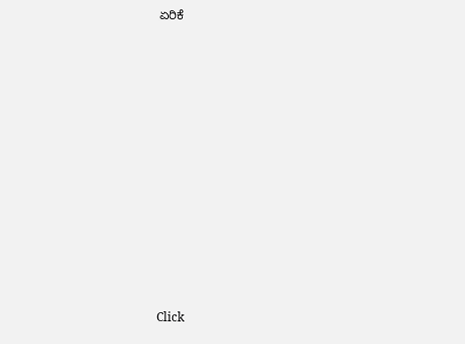ಏರಿಕೆ













Click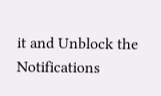it and Unblock the Notifications